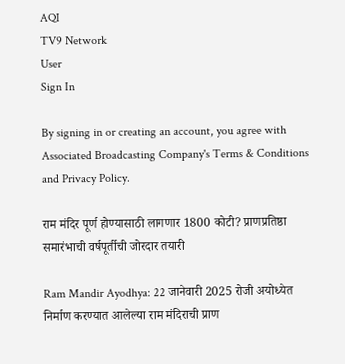AQI
TV9 Network
User
Sign In

By signing in or creating an account, you agree with Associated Broadcasting Company's Terms & Conditions and Privacy Policy.

राम मंदिर पूर्ण होण्यासाठी लागणार 1800 कोटी? प्राणप्रतिष्ठा समारंभाची वर्षपूर्तीची जोरदार तयारी

Ram Mandir Ayodhya: 22 जानेवारी 2025 रोजी अयोध्येत निर्माण करण्यात आलेल्या राम मंदिराची प्राण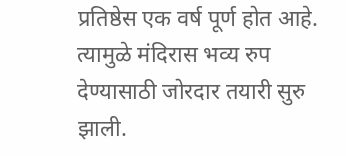प्रतिष्ठेस एक वर्ष पूर्ण होत आहे. त्यामुळे मंदिरास भव्य रुप देण्यासाठी जोरदार तयारी सुरु झाली.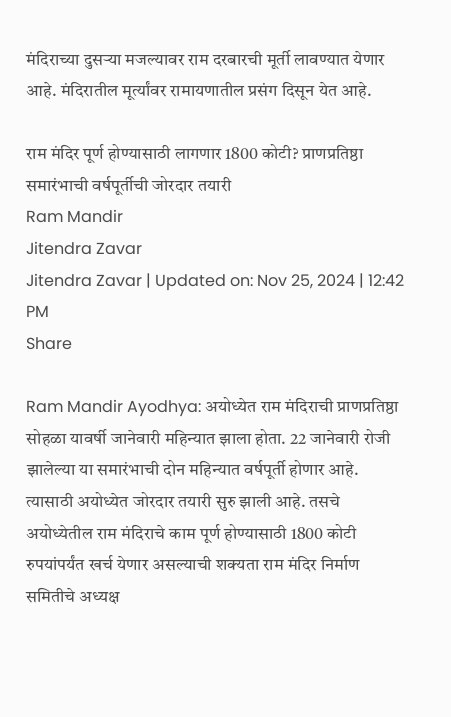मंदिराच्या दुसऱ्या मजल्यावर राम दरबारची मूर्ती लावण्यात येणार आहे. मंदिरातील मूर्त्यांवर रामायणातील प्रसंग दिसून येत आहे.

राम मंदिर पूर्ण होण्यासाठी लागणार 1800 कोटी? प्राणप्रतिष्ठा समारंभाची वर्षपूर्तीची जोरदार तयारी
Ram Mandir
Jitendra Zavar
Jitendra Zavar | Updated on: Nov 25, 2024 | 12:42 PM
Share

Ram Mandir Ayodhya: अयोध्येत राम मंदिराची प्राणप्रतिष्ठा सोहळा यावर्षी जानेवारी महिन्यात झाला होता. 22 जानेवारी रोजी झालेल्या या समारंभाची दोन महिन्यात वर्षपूर्ती होणार आहे. त्यासाठी अयोध्येत जोरदार तयारी सुरु झाली आहे. तसचे अयोध्येतील राम मंदिराचे काम पूर्ण होण्यासाठी 1800 कोटी रुपयांपर्यंत खर्च येणार असल्याची शक्यता राम मंदिर निर्माण समितीचे अध्यक्ष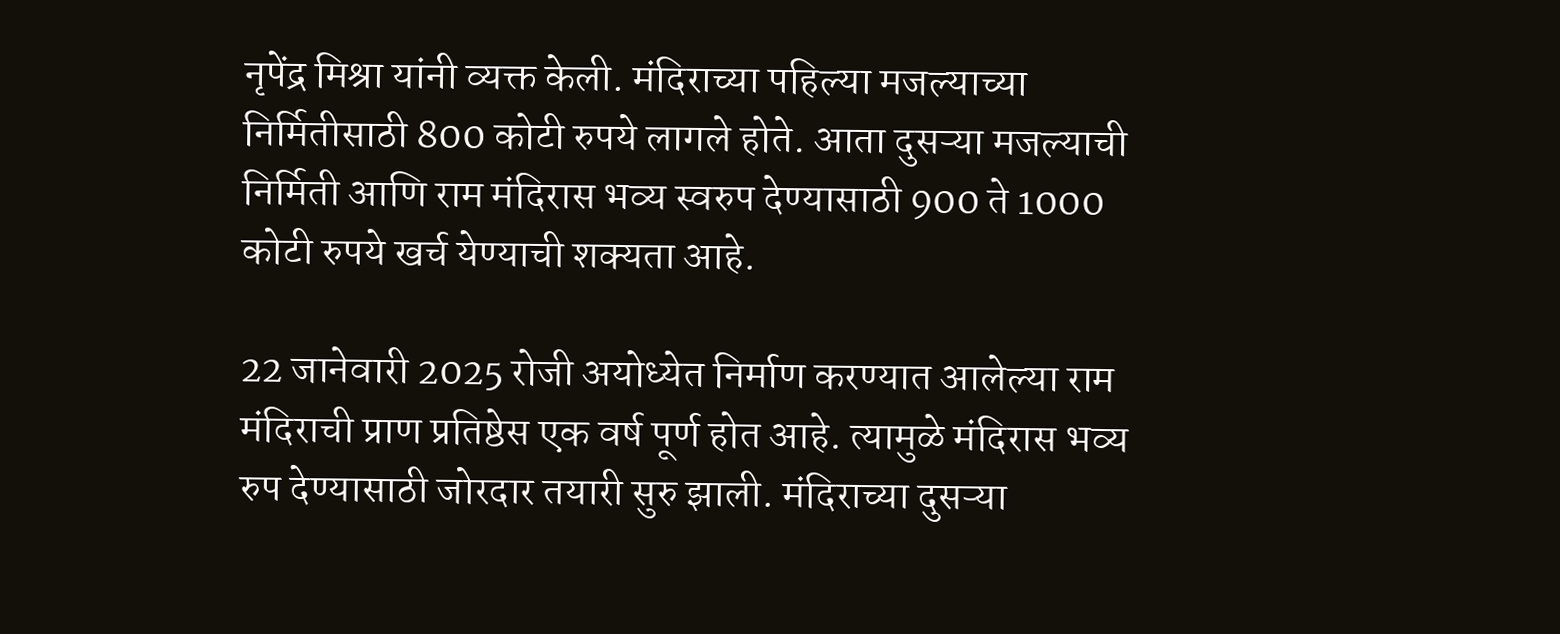नृपेंद्र मिश्रा यांनी व्यक्त केली. मंदिराच्या पहिल्या मजल्याच्या निर्मितीसाठी 800 कोटी रुपये लागले होते. आता दुसऱ्या मजल्याची निर्मिती आणि राम मंदिरास भव्य स्वरुप देण्यासाठी 900 ते 1000 कोटी रुपये खर्च येण्याची शक्यता आहे.

22 जानेवारी 2025 रोजी अयोध्येत निर्माण करण्यात आलेल्या राम मंदिराची प्राण प्रतिष्ठेस एक वर्ष पूर्ण होत आहे. त्यामुळे मंदिरास भव्य रुप देण्यासाठी जोरदार तयारी सुरु झाली. मंदिराच्या दुसऱ्या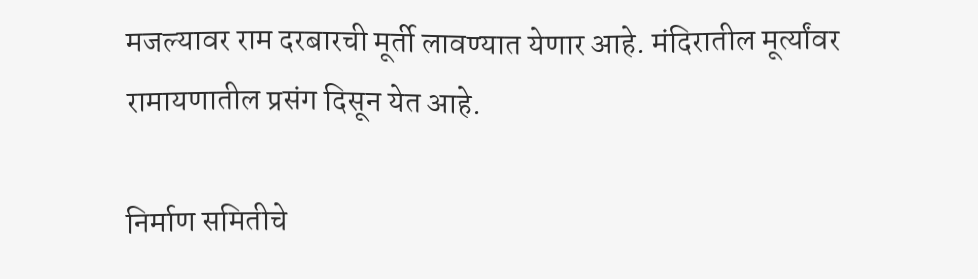मजल्यावर राम दरबारची मूर्ती लावण्यात येणार आहे. मंदिरातील मूर्त्यांवर रामायणातील प्रसंग दिसून येत आहे.

निर्माण समितीचे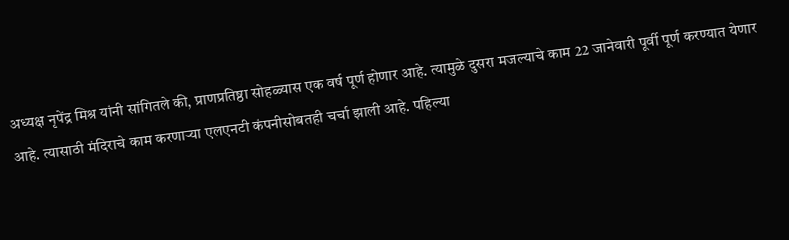अध्यक्ष नृपेंद्र मिश्र यांनी सांगितले की, प्राणप्रतिष्ठा सोहळ्यास एक वर्ष पूर्ण होणार आहे. त्यामुळे दुसरा मजल्याचे काम 22 जानेवारी पूर्वी पूर्ण करण्यात येणार आहे. त्यासाठी मंदिराचे काम करणाऱ्या एलएनटी कंपनीसोबतही चर्चा झाली आहे. पहिल्या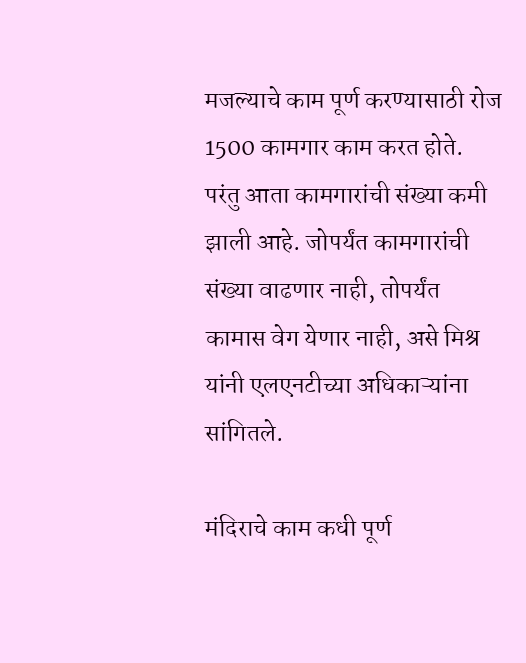मजल्याचे काम पूर्ण करण्यासाठी रोज 1500 कामगार काम करत होते. परंतु आता कामगारांची संख्या कमी झाली आहे. जोपर्यंत कामगारांची संख्या वाढणार नाही, तोपर्यंत कामास वेग येणार नाही, असे मिश्र यांनी एलएनटीच्या अधिकाऱ्यांना सांगितले.

मंदिराचे काम कधी पूर्ण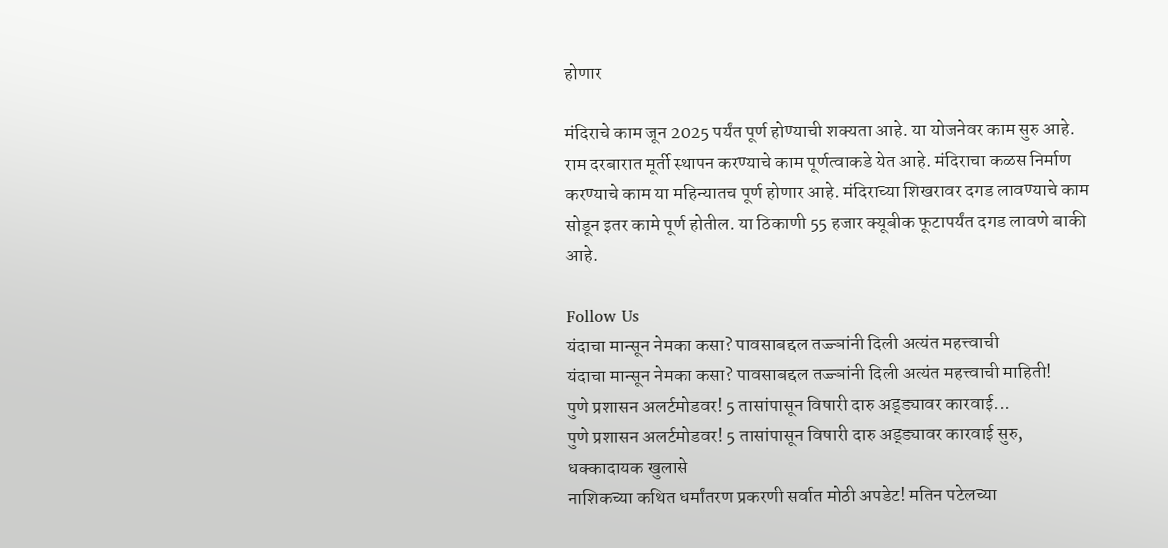होणार

मंदिराचे काम जून 2025 पर्यंत पूर्ण होण्याची शक्यता आहे. या योजनेवर काम सुरु आहे. राम दरबारात मूर्ती स्थापन करण्याचे काम पूर्णत्वाकडे येत आहे. मंदिराचा कळस निर्माण करण्याचे काम या महिन्यातच पूर्ण होणार आहे. मंदिराच्या शिखरावर दगड लावण्याचे काम सोडून इतर कामे पूर्ण होतील. या ठिकाणी 55 हजार क्यूबीक फूटापर्यंत दगड लावणे बाकी आहे.

Follow Us
यंदाचा मान्सून नेमका कसा? पावसाबद्दल तज्ज्ञांनी दिली अत्यंत महत्त्वाची
यंदाचा मान्सून नेमका कसा? पावसाबद्दल तज्ज्ञांनी दिली अत्यंत महत्त्वाची माहिती!
पुणे प्रशासन अलर्टमोडवर! 5 तासांपासून विषारी दारु अड्ड्यावर कारवाई...
पुणे प्रशासन अलर्टमोडवर! 5 तासांपासून विषारी दारु अड्ड्यावर कारवाई सुरु, धक्कादायक खुलासे
नाशिकच्या कथित धर्मांतरण प्रकरणी सर्वात मोठी अपडेट! मतिन पटेलच्या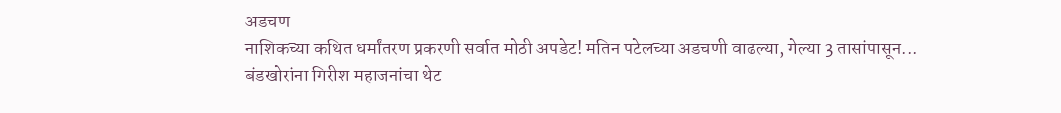अडचण
नाशिकच्या कथित धर्मांतरण प्रकरणी सर्वात मोठी अपडेट! मतिन पटेलच्या अडचणी वाढल्या, गेल्या 3 तासांपासून...
बंडखोरांना गिरीश महाजनांचा थेट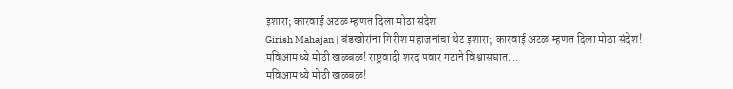इशारा; कारवाई अटळ म्हणत दिला मोठा संदेश
Girish Mahajan | बंडखोरांना गिरीश महाजनांचा थेट इशारा; कारवाई अटळ म्हणत दिला मोठा संदेश!
मविआमध्ये मोठी खळबळ! राष्ट्रवादी शरद पवार गटाने विश्वासघात...
मविआमध्ये मोठी खळबळ!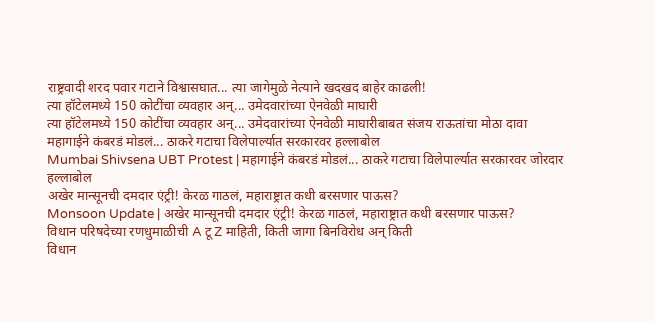राष्ट्रवादी शरद पवार गटाने विश्वासघात... त्या जागेमुळे नेत्याने खदखद बाहेर काढली!
त्या हॉटेलमध्ये 150 कोटींचा व्यवहार अन्... उमेदवारांच्या ऐनवेळी माघारी
त्या हॉटेलमध्ये 150 कोटींचा व्यवहार अन्... उमेदवारांच्या ऐनवेळी माघारीबाबत संजय राऊतांचा मोठा दावा
महागाईने कंबरडं मोडलं... ठाकरे गटाचा विलेपार्ल्यात सरकारवर हल्लाबोल
Mumbai Shivsena UBT Protest | महागाईने कंबरडं मोडलं... ठाकरे गटाचा विलेपार्ल्यात सरकारवर जोरदार हल्लाबोल
अखेर मान्सूनची दमदार एंट्री! केरळ गाठलं, महाराष्ट्रात कधी बरसणार पाऊस?
Monsoon Update | अखेर मान्सूनची दमदार एंट्री! केरळ गाठलं, महाराष्ट्रात कधी बरसणार पाऊस?
विधान परिषदेच्या रणधुमाळीची A टू Z माहिती, किती जागा बिनविरोध अन् किती
विधान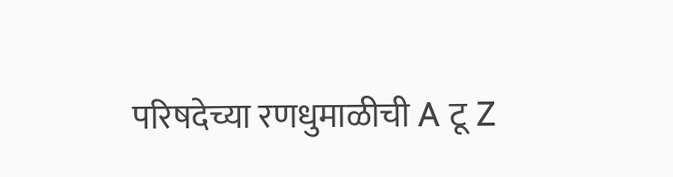परिषदेच्या रणधुमाळीची A टू Z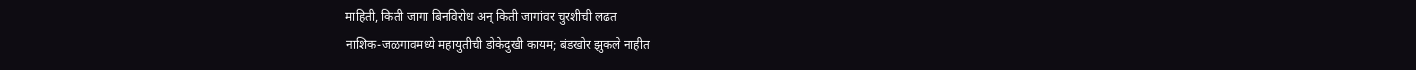माहिती, किती जागा बिनविरोध अन् किती जागांवर चुरशीची लढत
नाशिक-जळगावमध्ये महायुतीची डोकेदुखी कायम; बंडखोर झुकले नाहीत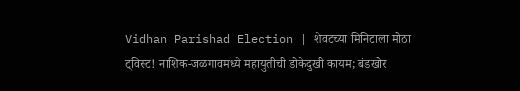Vidhan Parishad Election | शेवटच्या मिनिटाला मोठा ट्विस्ट! नाशिक-जळगावमध्ये महायुतीची डोकेदुखी कायम; बंडखोर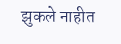झुकले नाहीत